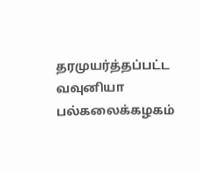தரமுயர்த்தப்பட்ட வவுனியா பல்கலைக்கழகம்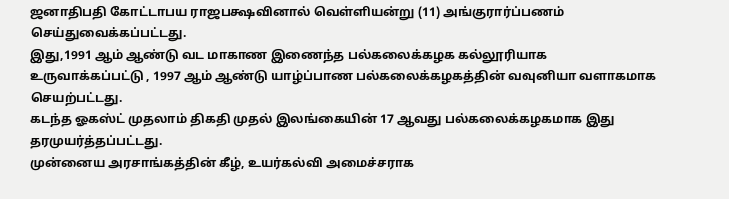ஜனாதிபதி கோட்டாபய ராஜபக்ஷவினால் வெள்ளியன்று (11) அங்குரார்ப்பணம் செய்துவைக்கப்பட்டது.
இது,1991 ஆம் ஆண்டு வட மாகாண இணைந்த பல்கலைக்கழக கல்லூரியாக உருவாக்கப்பட்டு , 1997 ஆம் ஆண்டு யாழ்ப்பாண பல்கலைக்கழகத்தின் வவுனியா வளாகமாக செயற்பட்டது.
கடந்த ஓகஸ்ட் முதலாம் திகதி முதல் இலங்கையின் 17 ஆவது பல்கலைக்கழகமாக இது தரமுயர்த்தப்பட்டது.
முன்னைய அரசாங்கத்தின் கீழ், உயர்கல்வி அமைச்சராக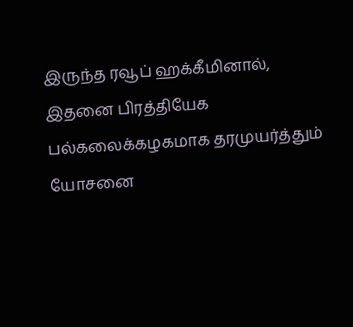இருந்த ரவூப் ஹக்கீமினால், இதனை பிரத்தியேக பல்கலைக்கழகமாக தரமுயர்த்தும் யோசனை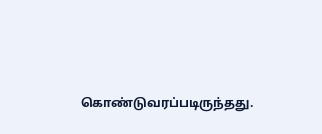கொண்டுவரப்படிருந்தது.